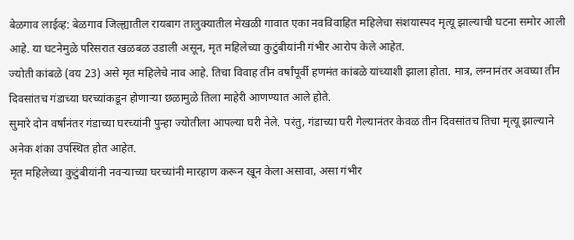बेळगाव लाईव्ह: बेळगाव जिल्ह्यातील रायबाग तालुक्यातील मेखळी गावात एका नवविवाहित महिलेचा संशयास्पद मृत्यू झाल्याची घटना समोर आली आहे. या घटनेमुळे परिसरात खळबळ उडाली असून, मृत महिलेच्या कुटुंबीयांनी गंभीर आरोप केले आहेत.
ज्योती कांबळे (वय 23) असे मृत महिलेचे नाव आहे. तिचा विवाह तीन वर्षांपूर्वी हणमंत कांबळे यांच्याशी झाला होता. मात्र, लग्नानंतर अवघ्या तीन दिवसांतच गंडाच्या घरच्यांकडून होणाऱ्या छळामुळे तिला माहेरी आणण्यात आले होते.
सुमारे दोन वर्षांनंतर गंडाच्या घरच्यांनी पुन्हा ज्योतीला आपल्या घरी नेले. परंतु, गंडाच्या घरी गेल्यानंतर केवळ तीन दिवसांतच तिचा मृत्यू झाल्याने अनेक शंका उपस्थित होत आहेत.
मृत महिलेच्या कुटुंबीयांनी नवऱ्याच्या घरच्यांनी मारहाण करून खून केला असावा, असा गंभीर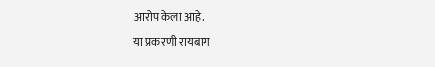आरोप केला आहे.
या प्रकरणी रायबाग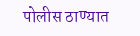पोलीस ठाण्यात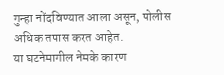गुन्हा नोंदविण्यात आला असून, पोलीस अधिक तपास करत आहेत.
या घटनेमागील नेमके कारण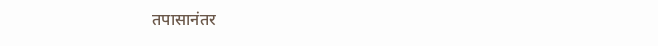तपासानंतर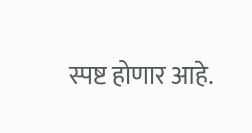स्पष्ट होणार आहे.